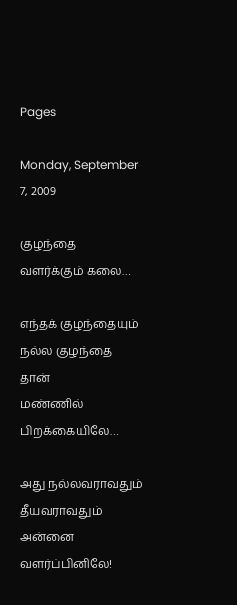Pages

Monday, September 7, 2009

குழந்தை வளர்க்கும் கலை…

எந்தக் குழந்தையும்
நல்ல குழந்தை தான்
மண்ணில் பிறக்கையிலே…

அது நல்லவராவதும்
தீயவராவதும்
அன்னை வளர்ப்பினிலே!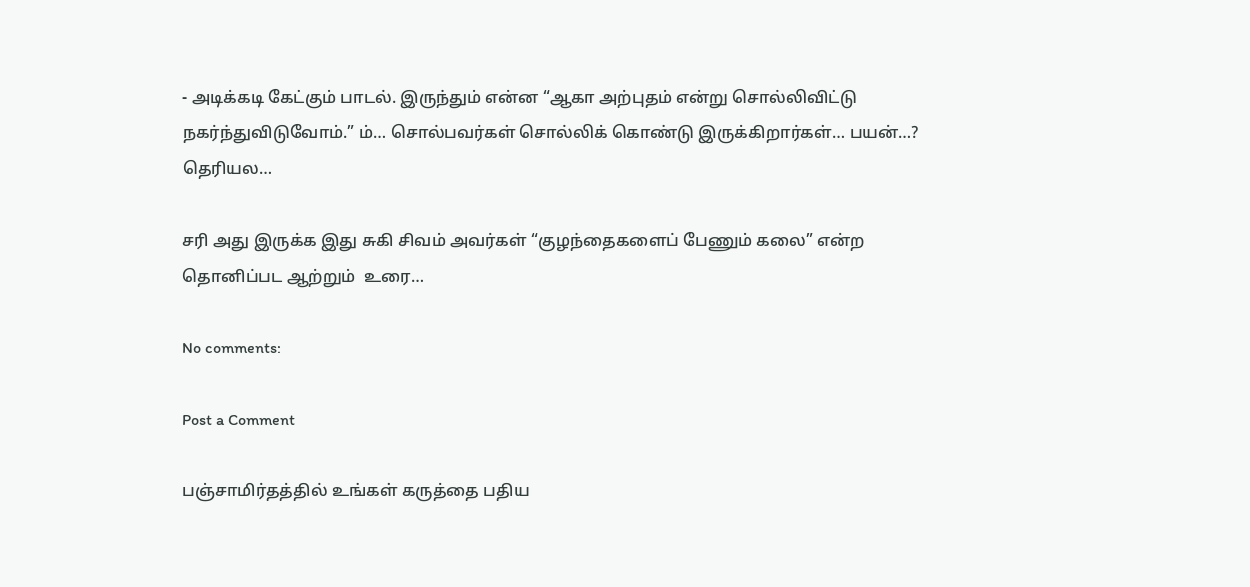- அடிக்கடி கேட்கும் பாடல். இருந்தும் என்ன “ஆகா அற்புதம் என்று சொல்லிவிட்டு நகர்ந்துவிடுவோம்.” ம்… சொல்பவர்கள் சொல்லிக் கொண்டு இருக்கிறார்கள்… பயன்…? தெரியல…

சரி அது இருக்க இது சுகி சிவம் அவர்கள் “குழந்தைகளைப் பேணும் கலை” என்ற தொனிப்பட ஆற்றும்  உரை…

No comments:

Post a Comment

பஞ்சாமிர்தத்தில் உங்கள் கருத்தை பதிய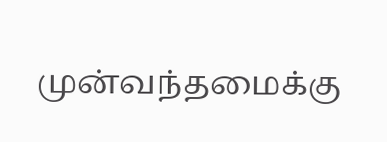முன்வந்தமைக்கு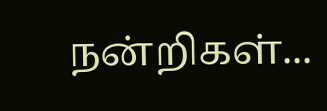நன்றிகள்...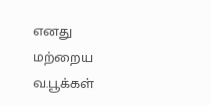எனது மற்றைய வ.பூக்கள்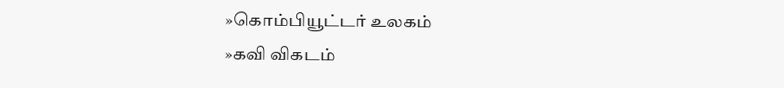»கொம்பியூட்டர் உலகம்
»கவி விகடம்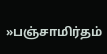»பஞ்சாமிர்தம்